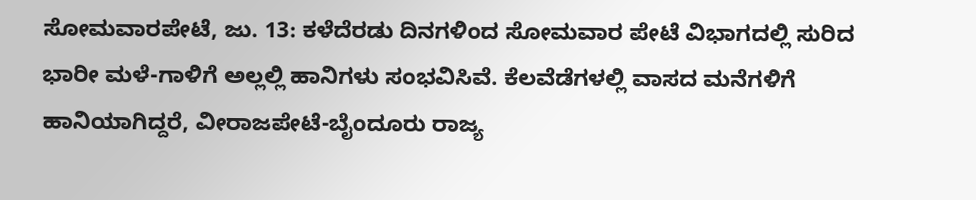ಸೋಮವಾರಪೇಟೆ, ಜು. 13: ಕಳೆದೆರಡು ದಿನಗಳಿಂದ ಸೋಮವಾರ ಪೇಟೆ ವಿಭಾಗದಲ್ಲಿ ಸುರಿದ ಭಾರೀ ಮಳೆ-ಗಾಳಿಗೆ ಅಲ್ಲಲ್ಲಿ ಹಾನಿಗಳು ಸಂಭವಿಸಿವೆ. ಕೆಲವೆಡೆಗಳಲ್ಲಿ ವಾಸದ ಮನೆಗಳಿಗೆ ಹಾನಿಯಾಗಿದ್ದರೆ, ವೀರಾಜಪೇಟೆ-ಬೈಂದೂರು ರಾಜ್ಯ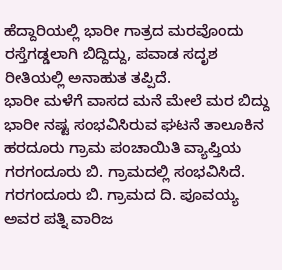ಹೆದ್ದಾರಿಯಲ್ಲಿ ಭಾರೀ ಗಾತ್ರದ ಮರವೊಂದು ರಸ್ತೆಗಡ್ಡಲಾಗಿ ಬಿದ್ದಿದ್ದು, ಪವಾಡ ಸದೃಶ ರೀತಿಯಲ್ಲಿ ಅನಾಹುತ ತಪ್ಪಿದೆ.
ಭಾರೀ ಮಳೆಗೆ ವಾಸದ ಮನೆ ಮೇಲೆ ಮರ ಬಿದ್ದು ಭಾರೀ ನಷ್ಟ ಸಂಭವಿಸಿರುವ ಘಟನೆ ತಾಲೂಕಿನ ಹರದೂರು ಗ್ರಾಮ ಪಂಚಾಯಿತಿ ವ್ಯಾಪ್ತಿಯ ಗರಗಂದೂರು ಬಿ. ಗ್ರಾಮದಲ್ಲಿ ಸಂಭವಿಸಿದೆ.
ಗರಗಂದೂರು ಬಿ. ಗ್ರಾಮದ ದಿ. ಪೂವಯ್ಯ ಅವರ ಪತ್ನಿ ವಾರಿಜ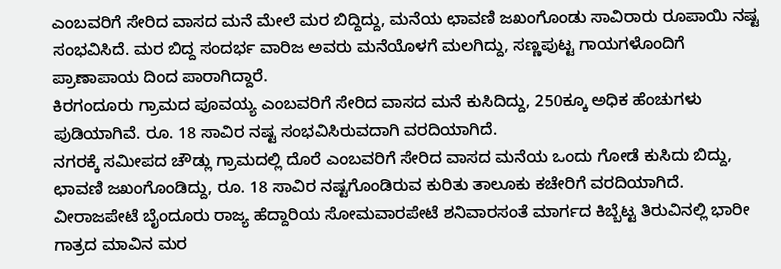ಎಂಬವರಿಗೆ ಸೇರಿದ ವಾಸದ ಮನೆ ಮೇಲೆ ಮರ ಬಿದ್ದಿದ್ದು, ಮನೆಯ ಛಾವಣಿ ಜಖಂಗೊಂಡು ಸಾವಿರಾರು ರೂಪಾಯಿ ನಷ್ಟ ಸಂಭವಿಸಿದೆ. ಮರ ಬಿದ್ದ ಸಂದರ್ಭ ವಾರಿಜ ಅವರು ಮನೆಯೊಳಗೆ ಮಲಗಿದ್ದು, ಸಣ್ಣಪುಟ್ಟ ಗಾಯಗಳೊಂದಿಗೆ ಪ್ರಾಣಾಪಾಯ ದಿಂದ ಪಾರಾಗಿದ್ದಾರೆ.
ಕಿರಗಂದೂರು ಗ್ರಾಮದ ಪೂವಯ್ಯ ಎಂಬವರಿಗೆ ಸೇರಿದ ವಾಸದ ಮನೆ ಕುಸಿದಿದ್ದು, 250ಕ್ಕೂ ಅಧಿಕ ಹೆಂಚುಗಳು ಪುಡಿಯಾಗಿವೆ. ರೂ. 18 ಸಾವಿರ ನಷ್ಟ ಸಂಭವಿಸಿರುವದಾಗಿ ವರದಿಯಾಗಿದೆ.
ನಗರಕ್ಕೆ ಸಮೀಪದ ಚೌಡ್ಲು ಗ್ರಾಮದಲ್ಲಿ ದೊರೆ ಎಂಬವರಿಗೆ ಸೇರಿದ ವಾಸದ ಮನೆಯ ಒಂದು ಗೋಡೆ ಕುಸಿದು ಬಿದ್ದು, ಛಾವಣಿ ಜಖಂಗೊಂಡಿದ್ದು, ರೂ. 18 ಸಾವಿರ ನಷ್ಟಗೊಂಡಿರುವ ಕುರಿತು ತಾಲೂಕು ಕಚೇರಿಗೆ ವರದಿಯಾಗಿದೆ.
ವೀರಾಜಪೇಟೆ ಬೈಂದೂರು ರಾಜ್ಯ ಹೆದ್ದಾರಿಯ ಸೋಮವಾರಪೇಟೆ ಶನಿವಾರಸಂತೆ ಮಾರ್ಗದ ಕಿಬ್ಬೆಟ್ಟ ತಿರುವಿನಲ್ಲಿ ಭಾರೀ ಗಾತ್ರದ ಮಾವಿನ ಮರ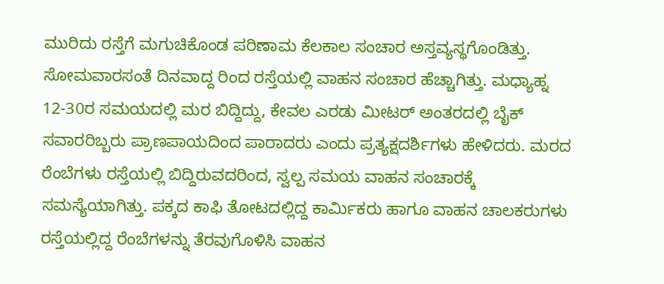ಮುರಿದು ರಸ್ತೆಗೆ ಮಗುಚಿಕೊಂಡ ಪರಿಣಾಮ ಕೆಲಕಾಲ ಸಂಚಾರ ಅಸ್ತವ್ಯಸ್ಥಗೊಂಡಿತ್ತು.
ಸೋಮವಾರಸಂತೆ ದಿನವಾದ್ದ ರಿಂದ ರಸ್ತೆಯಲ್ಲಿ ವಾಹನ ಸಂಚಾರ ಹೆಚ್ಚಾಗಿತ್ತು. ಮಧ್ಯಾಹ್ನ 12-30ರ ಸಮಯದಲ್ಲಿ ಮರ ಬಿದ್ದಿದ್ದು, ಕೇವಲ ಎರಡು ಮೀಟರ್ ಅಂತರದಲ್ಲಿ ಬೈಕ್ ಸವಾರರಿಬ್ಬರು ಪ್ರಾಣಪಾಯದಿಂದ ಪಾರಾದರು ಎಂದು ಪ್ರತ್ಯಕ್ಷದರ್ಶಿಗಳು ಹೇಳಿದರು. ಮರದ ರೆಂಬೆಗಳು ರಸ್ತೆಯಲ್ಲಿ ಬಿದ್ದಿರುವದರಿಂದ, ಸ್ವಲ್ಪ ಸಮಯ ವಾಹನ ಸಂಚಾರಕ್ಕೆ ಸಮಸ್ಯೆಯಾಗಿತ್ತು. ಪಕ್ಕದ ಕಾಫಿ ತೋಟದಲ್ಲಿದ್ದ ಕಾರ್ಮಿಕರು ಹಾಗೂ ವಾಹನ ಚಾಲಕರುಗಳು ರಸ್ತೆಯಲ್ಲಿದ್ದ ರೆಂಬೆಗಳನ್ನು ತೆರವುಗೊಳಿಸಿ ವಾಹನ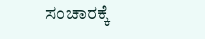ಸಂಚಾರಕ್ಕೆ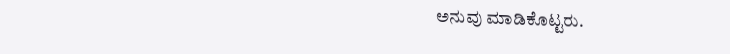ಅನುವು ಮಾಡಿಕೊಟ್ಟರು.